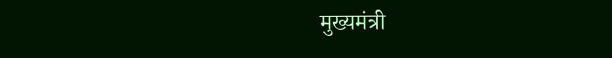मुख्यमंत्री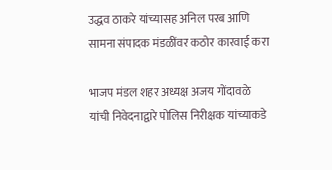उद्धव ठाकरे यांच्यासह अनिल परब आणि सामना संपादक मंडळींवर कठोर कारवाई करा

भाजप मंडल शहर अध्यक्ष अजय गोंदावळे यांची निवेदनाद्वारे पोलिस निरीक्षक यांच्याकडे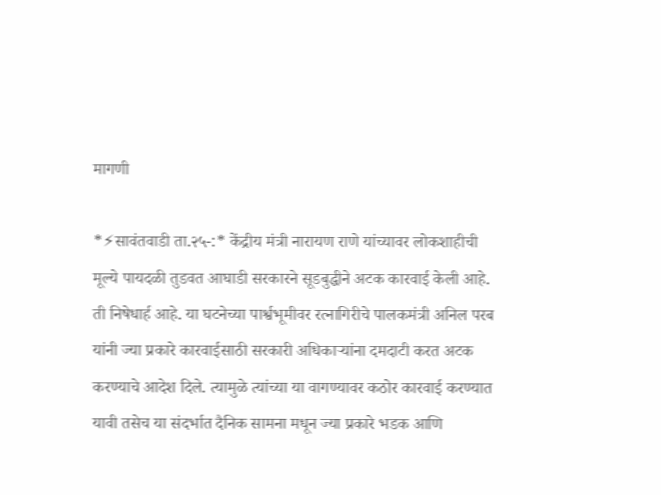मागणी

*⚡सावंतवाडी ता.२५-:* केंद्रीय मंत्री नारायण राणे यांच्यावर लोकशाहीची मूल्ये पायदळी तुडवत आघाडी सरकारने सूडबुद्धीने अटक कारवाई केली आहे. ती निषेधार्ह आहे. या घटनेच्या पार्श्वभूमीवर रत्नागिरीचे पालकमंत्री अनिल परब यांनी ज्या प्रकारे कारवाईसाठी सरकारी अधिकाऱ्यांना दमदाटी करत अटक करण्याचे आदेश दिले. त्यामुळे त्यांच्या या वागण्यावर कठोर कारवाई करण्यात यावी तसेच या संदर्भात दैनिक सामना मधून ज्या प्रकारे भडक आणि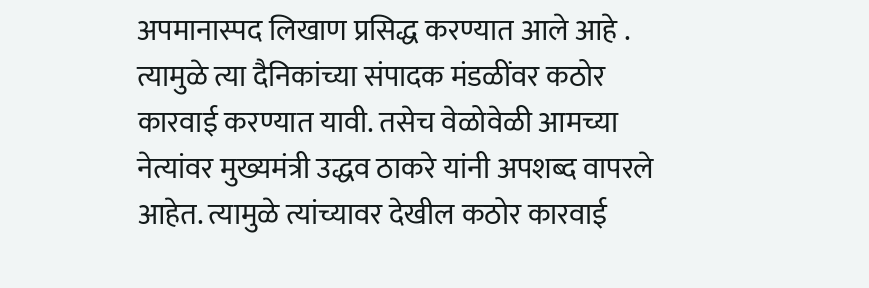अपमानास्पद लिखाण प्रसिद्ध करण्यात आले आहे . त्यामुळे त्या दैनिकांच्या संपादक मंडळींवर कठोर कारवाई करण्यात यावी. तसेच वेळोवेळी आमच्या नेत्यांवर मुख्यमंत्री उद्धव ठाकरे यांनी अपशब्द वापरले आहेत. त्यामुळे त्यांच्यावर देखील कठोर कारवाई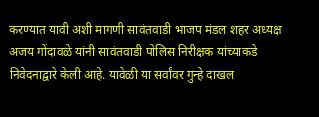करण्यात यावी अशी मागणी सावंतवाडी भाजप मंडल शहर अध्यक्ष अजय गोंदावळे यांनी सावंतवाडी पोलिस निरीक्षक यांच्याकडे निवेदनाद्वारे केली आहे. यावेळी या सर्वांवर गुन्हे दाखल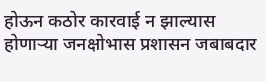होऊन कठोर कारवाई न झाल्यास होणाऱ्या जनक्षोभास प्रशासन जबाबदार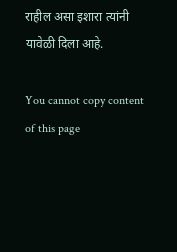राहील असा इशारा त्यांनी यावेळी दिला आहे.

You cannot copy content of this page